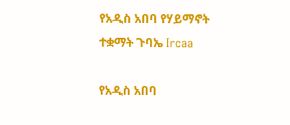የአዲስ አበባ የሃይማኖት ተቋማት ጉባኤ Ircaa

የአዲስ አበባ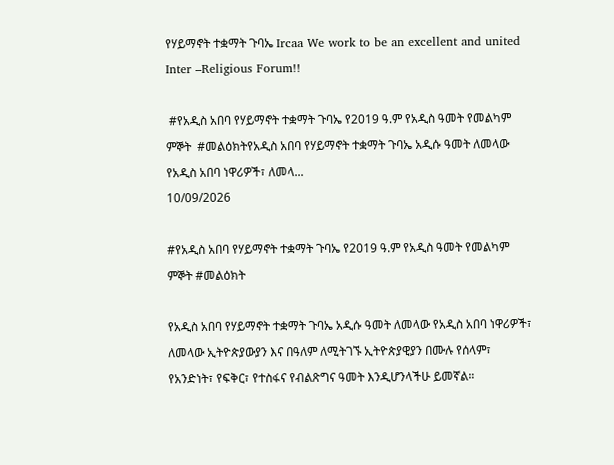የሃይማኖት ተቋማት ጉባኤ Ircaa We work to be an excellent and united Inter –Religious Forum!!

 #የአዲስ አበባ የሃይማኖት ተቋማት ጉባኤ የ2019 ዓ.ም የአዲስ ዓመት የመልካም ምኞት  #መልዕክትየአዲስ አበባ የሃይማኖት ተቋማት ጉባኤ አዲሱ ዓመት ለመላው የአዲስ አበባ ነዋሪዎች፣ ለመላ...
10/09/2026

#የአዲስ አበባ የሃይማኖት ተቋማት ጉባኤ የ2019 ዓ.ም የአዲስ ዓመት የመልካም ምኞት #መልዕክት

የአዲስ አበባ የሃይማኖት ተቋማት ጉባኤ አዲሱ ዓመት ለመላው የአዲስ አበባ ነዋሪዎች፣ ለመላው ኢትዮጵያውያን እና በዓለም ለሚትገኙ ኢትዮጵያዊያን በሙሉ የሰላም፣ የአንድነት፣ የፍቅር፣ የተስፋና የብልጽግና ዓመት እንዲሆንላችሁ ይመኛል።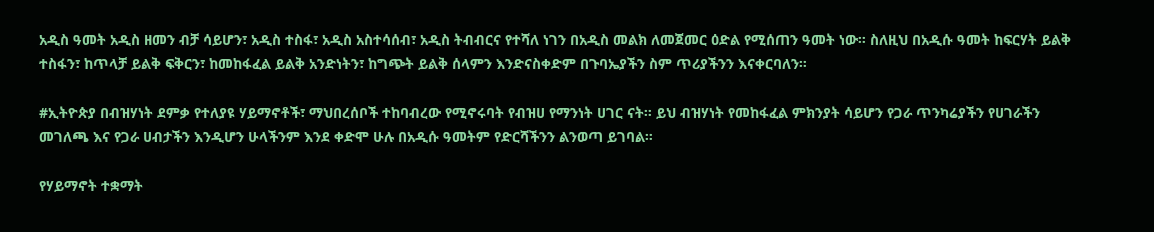አዲስ ዓመት አዲስ ዘመን ብቻ ሳይሆን፣ አዲስ ተስፋ፣ አዲስ አስተሳሰብ፣ አዲስ ትብብርና የተሻለ ነገን በአዲስ መልክ ለመጀመር ዕድል የሚሰጠን ዓመት ነው። ስለዚህ በአዲሱ ዓመት ከፍርሃት ይልቅ ተስፋን፣ ከጥላቻ ይልቅ ፍቅርን፣ ከመከፋፈል ይልቅ አንድነትን፣ ከግጭት ይልቅ ሰላምን እንድናስቀድም በጉባኤያችን ስም ጥሪያችንን እናቀርባለን።

#ኢትዮጵያ በብዝሃነት ደምቃ የተለያዩ ሃይማኖቶች፣ ማህበረሰቦች ተከባብረው የሚኖሩባት የብዝሀ የማንነት ሀገር ናት። ይህ ብዝሃነት የመከፋፈል ምክንያት ሳይሆን የጋራ ጥንካሬያችን የሀገራችን መገለጫ እና የጋራ ሀብታችን እንዲሆን ሁላችንም እንደ ቀድሞ ሁሉ በአዲሱ ዓመትም የድርሻችንን ልንወጣ ይገባል።

የሃይማኖት ተቋማት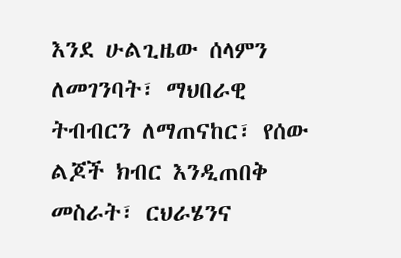እንደ ሁልጊዜው ሰላምን ለመገንባት፣ ማህበራዊ ትብብርን ለማጠናከር፣ የሰው ልጆች ክብር እንዲጠበቅ መስራት፣ ርህራሄንና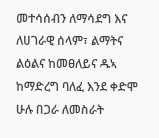መተሳሰብን ለማሳደግ እና ለሀገራዊ ሰላም፣ ልማትና ልዕልና ከመፀለይና ዱኣ ከማድረግ ባለፈ እንደ ቀድሞ ሁሉ በጋራ ለመስራት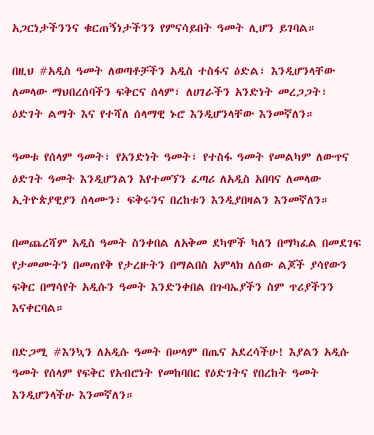አጋርነታችንንና ቁርጠኝነታችንን የምናሳይበት ዓመት ሊሆን ይገባል።

በዚህ #አዲስ ዓመት ለወጣቶቻችን አዲስ ተስፋና ዕድል፣ እንዲሆንላቸው ለመላው ማህበረሰባችን ፍቅርና ሰላም፣ ለሀገራችን አንድነት መረጋጋት፣ ዕድገት ልማት እና የተሻለ ሰላማዊ ኑሮ እንዲሆንላቸው እንመኛለን።

ዓመቱ የሰላም ዓመት፣ የአንድነት ዓመት፣ የተስፋ ዓመት የመልካም ለውጥና ዕድገት ዓመት እንዲሆንልን እየተመኘን ፈጣሪ ለአዲስ አበባና ለመላው ኢትዮጵያዊያን ሰላሙን፣ ፍቅሩንና በረከቱን እንዲያበዛልን እንመኛለን።

በመጨረሻም አዲስ ዓመት ስንቀበል ለአቅመ ደካሞች ካለን በማካፈል በመደገፍ የታመሙትን በመጠየቅ የታረዙትን በማልበስ አምላክ ለሰው ልጆች ያሳየውን ፍቅር በማሳየት አዲሱን ዓመት እንድንቀበል በጉባኤያችን ስም ጥሪያችንን እናቀርባል።

በድጋሚ #እንኳን ለአዲሱ ዓመት በሠላም በጤና አደረሳችሁ! እያልን አዲሱ ዓመት የሰላም የፍቅር የአብሮነት የመከባበር የዕድገትና የበረከት ዓመት እንዲሆንላችሁ እንመኛለን።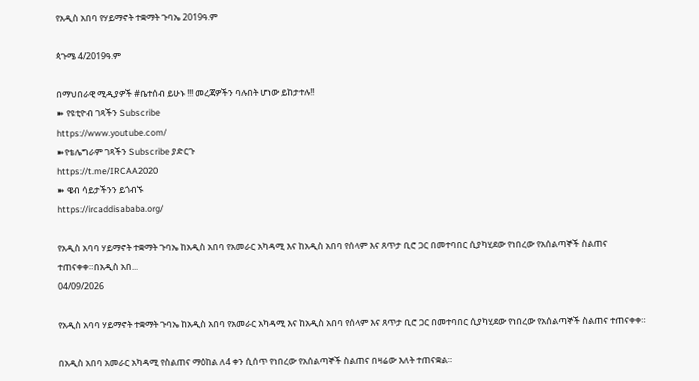የአዲስ አበባ የሃይማኖት ተቋማት ጉባኤ 2019ዓ.ም

ጳጉሜ 4/2019ዓ.ም

በማህበራዊ ሚዲያዎች #ቤተሰብ ይሁኑ !!! መረጃዎችን ባሉበት ሆነው ይከታተሉ!!
➽ የዩቲዮብ ገጻችን Subscribe
https://www.youtube.com/
➽የቴሌግራም ገጻችን Subscribe ያድርጉ
https://t.me/IRCAA2020
➽ ዌብ ሳይታችንን ይጎብኙ
https://ircaddisababa.org/

የአዲስ አባባ ሃይማኖት ተቋማት ጉባኤ ከአዲስ አበባ የአመራር አካዳሚ እና ከአዲስ አበባ የሰላም እና ጸጥታ ቢሮ ጋር በመተባበር ሲያካሂደው የነበረው የአሰልጣኞች ስልጠና ተጠናቀቀ።በአዲስ አበ...
04/09/2026

የአዲስ አባባ ሃይማኖት ተቋማት ጉባኤ ከአዲስ አበባ የአመራር አካዳሚ እና ከአዲስ አበባ የሰላም እና ጸጥታ ቢሮ ጋር በመተባበር ሲያካሂደው የነበረው የአሰልጣኞች ስልጠና ተጠናቀቀ።

በአዲስ አበባ አመራር አካዳሚ የስልጠና ማዕከል ለ4 ቀን ሲሰጥ የነበረው የአሰልጣኞች ስልጠና በዛሬው እለት ተጠናቋል።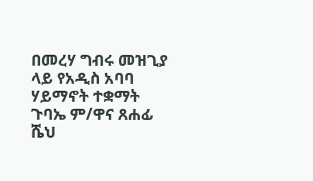በመረሃ ግብሩ መዝጊያ ላይ የአዲስ አባባ ሃይማኖት ተቋማት ጉባኤ ም/ዋና ጸሐፊ ሼህ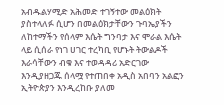አብዱልሃሚድ አሕመድ ተገኝተው መልዕክት ያስተላለፉ ሲሆን በመልዕክታቸውን ጉባኤያችን ለከተማችን የሰላም እሴት ግንባታ እና ሞራል እሴት ላይ ሲሰራ የነገ ሀገር ተረካቢ የሆኑት ትውልዶች እራሳቸውን ብቁ እና ተወዳዳሪ አድርገው እንዲያዘጋጁ ሰላሟ የተጠበቀ አዲስ አበባን አልፎን ኢትዮጵያን እንዲረከቡ ያለመ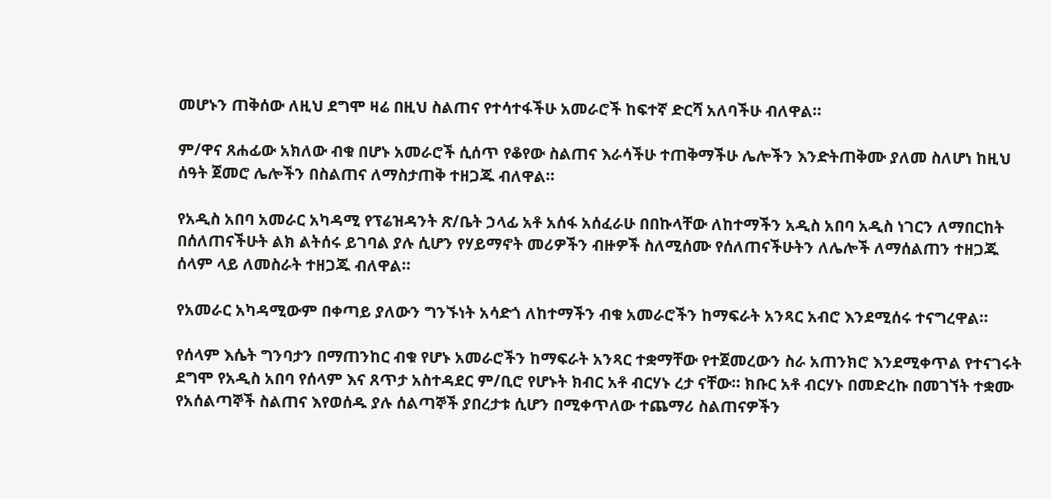መሆኑን ጠቅሰው ለዚህ ደግሞ ዛሬ በዚህ ስልጠና የተሳተፋችሁ አመራሮች ከፍተኛ ድርሻ አለባችሁ ብለዋል።

ም/ዋና ጸሐፊው አክለው ብቁ በሆኑ አመራሮች ሲሰጥ የቆየው ስልጠና እራሳችሁ ተጠቅማችሁ ሌሎችን እንድትጠቅሙ ያለመ ስለሆነ ከዚህ ሰዓት ጀመሮ ሌሎችን በስልጠና ለማስታጠቅ ተዘጋጁ ብለዋል።

የአዲስ አበባ አመራር አካዳሚ የፕሬዝዳንት ጽ/ቤት ኃላፊ አቶ አሰፋ አሰፈራሁ በበኩላቸው ለከተማችን አዲስ አበባ አዲስ ነገርን ለማበርከት በሰለጠናችሁት ልክ ልትሰሩ ይገባል ያሉ ሲሆን የሃይማኖት መሪዎችን ብዙዎች ስለሚሰሙ የሰለጠናችሁትን ለሌሎች ለማሰልጠን ተዘጋጁ ሰላም ላይ ለመስራት ተዘጋጁ ብለዋል።

የአመራር አካዳሚውም በቀጣይ ያለውን ግንኙነት አሳድጎ ለከተማችን ብቁ አመራሮችን ከማፍራት አንጻር አብሮ እንደሚሰሩ ተናግረዋል።

የሰላም እሴት ግንባታን በማጠንከር ብቁ የሆኑ አመራሮችን ከማፍራት አንጻር ተቋማቸው የተጀመረውን ስራ አጠንክሮ እንደሚቀጥል የተናገሩት ደግሞ የአዲስ አበባ የሰላም እና ጸጥታ አስተዳደር ም/ቢሮ የሆኑት ክብር አቶ ብርሃኑ ረታ ናቸው። ክቡር አቶ ብርሃኑ በመድረኩ በመገኘት ተቋሙ የአሰልጣኞች ስልጠና እየወሰዱ ያሉ ሰልጣኞች ያበረታቱ ሲሆን በሚቀጥለው ተጨማሪ ስልጠናዎችን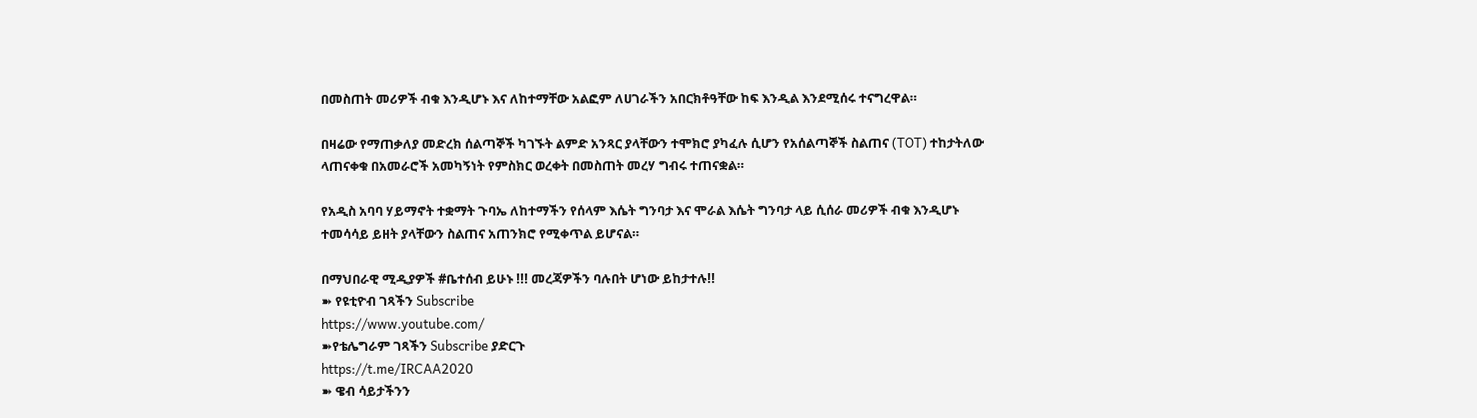በመስጠት መሪዎች ብቁ እንዲሆኑ እና ለከተማቸው አልፎም ለሀገራችን አበርክቶዓቸው ከፍ እንዲል እንደሚሰሩ ተናግረዋል።

በዛሬው የማጠቃለያ መድረክ ሰልጣኞች ካገኙት ልምድ አንጻር ያላቸውን ተሞክሮ ያካፈሉ ሲሆን የአሰልጣኞች ስልጠና (TOT) ተከታትለው ላጠናቀቁ በአመራሮች አመካኝነት የምስክር ወረቀት በመስጠት መረሃ ግብሩ ተጠናቋል።

የአዲስ አባባ ሃይማኖት ተቋማት ጉባኤ ለከተማችን የሰላም እሴት ግንባታ እና ሞራል እሴት ግንባታ ላይ ሲሰራ መሪዎች ብቁ እንዲሆኑ ተመሳሳይ ይዘት ያላቸውን ስልጠና አጠንክሮ የሚቀጥል ይሆናል።

በማህበራዊ ሚዲያዎች #ቤተሰብ ይሁኑ !!! መረጃዎችን ባሉበት ሆነው ይከታተሉ!!
➽ የዩቲዮብ ገጻችን Subscribe
https://www.youtube.com/
➽የቴሌግራም ገጻችን Subscribe ያድርጉ
https://t.me/IRCAA2020
➽ ዌብ ሳይታችንን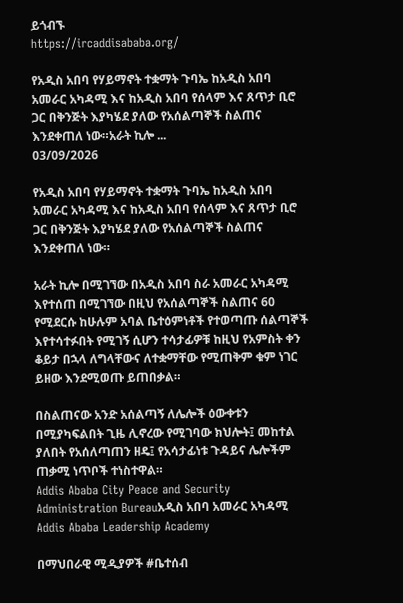ይጎብኙ
https://ircaddisababa.org/

የአዲስ አበባ የሃይማኖት ተቋማት ጉባኤ ከአዲስ አበባ አመራር አካዳሚ እና ከአዲስ አበባ የሰላም እና ጸጥታ ቢሮ ጋር በቅንጅት እያካሄደ ያለው የአሰልጣኞች ስልጠና እንደቀጠለ ነው።አራት ኪሎ ...
03/09/2026

የአዲስ አበባ የሃይማኖት ተቋማት ጉባኤ ከአዲስ አበባ አመራር አካዳሚ እና ከአዲስ አበባ የሰላም እና ጸጥታ ቢሮ ጋር በቅንጅት እያካሄደ ያለው የአሰልጣኞች ስልጠና እንደቀጠለ ነው።

አራት ኪሎ በሚገኘው በአዲስ አበባ ስራ አመራር አካዳሚ እየተሰጠ በሚገኘው በዚህ የአሰልጣኞች ስልጠና 60 የሚደርሱ ከሁሉም አባል ቤተዕምነቶች የተወጣጡ ሰልጣኞች እየተሳተፉበት የሚገኝ ሲሆን ተሳታፊዎቹ ከዚህ የአምስት ቀን ቆይታ በኋላ ለግላቸውና ለተቋማቸው የሚጠቅም ቁም ነገር ይዘው እንደሚወጡ ይጠበቃል።

በስልጠናው አንድ አሰልጣኝ ለሌሎች ዕውቀቱን በሚያካፍልበት ጊዜ ሊኖረው የሚገባው ክህሎት፤ መከተል ያለበት የአሰለጣጠን ዘዴ፤ የአሳታፊነቱ ጉዳይና ሌሎችም ጠቃሚ ነጥቦች ተነስተዋል።
Addis Ababa City Peace and Security Administration Bureauአዲስ አበባ አመራር አካዳሚ Addis Ababa Leadership Academy

በማህበራዊ ሚዲያዎች #ቤተሰብ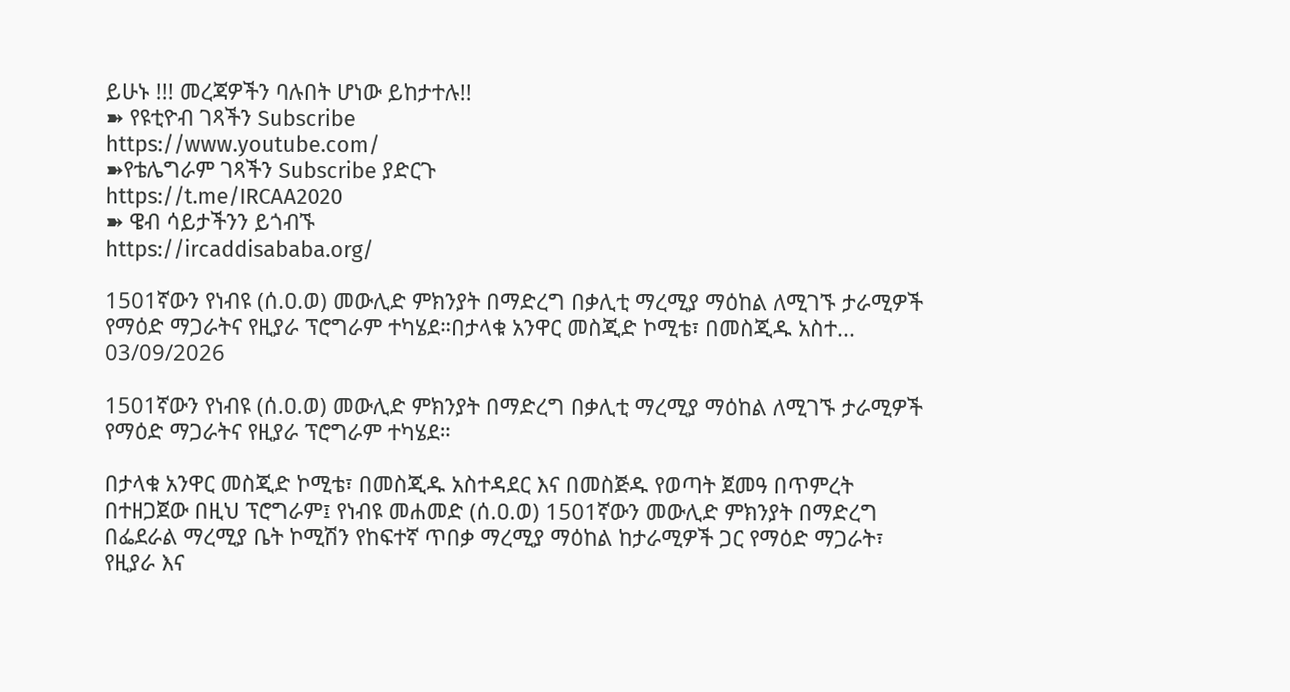ይሁኑ !!! መረጃዎችን ባሉበት ሆነው ይከታተሉ!!
➽ የዩቲዮብ ገጻችን Subscribe
https://www.youtube.com/
➽የቴሌግራም ገጻችን Subscribe ያድርጉ
https://t.me/IRCAA2020
➽ ዌብ ሳይታችንን ይጎብኙ
https://ircaddisababa.org/

1501ኛውን የነብዩ (ሰ.ዐ.ወ) መውሊድ ምክንያት በማድረግ በቃሊቲ ማረሚያ ማዕከል ለሚገኙ ታራሚዎች የማዕድ ማጋራትና የዚያራ ፕሮግራም ተካሄደ።በታላቁ አንዋር መስጂድ ኮሚቴ፣ በመስጂዱ አስተ...
03/09/2026

1501ኛውን የነብዩ (ሰ.ዐ.ወ) መውሊድ ምክንያት በማድረግ በቃሊቲ ማረሚያ ማዕከል ለሚገኙ ታራሚዎች የማዕድ ማጋራትና የዚያራ ፕሮግራም ተካሄደ።

በታላቁ አንዋር መስጂድ ኮሚቴ፣ በመስጂዱ አስተዳደር እና በመስጅዱ የወጣት ጀመዓ በጥምረት በተዘጋጀው በዚህ ፕሮግራም፤ የነብዩ መሐመድ (ሰ.ዐ.ወ) 1501ኛውን መውሊድ ምክንያት በማድረግ በፌደራል ማረሚያ ቤት ኮሚሽን የከፍተኛ ጥበቃ ማረሚያ ማዕከል ከታራሚዎች ጋር የማዕድ ማጋራት፣ የዚያራ እና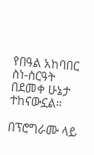የበዓል አከባበር ስነ-ስርዓት በደመቀ ሁኔታ ተከናውኗል።

በፕሮግራሙ ላይ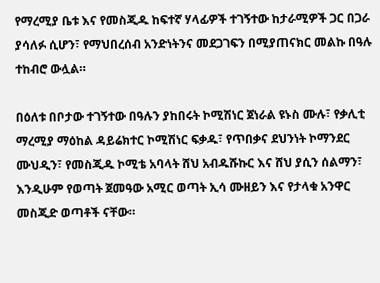የማረሚያ ቤቱ እና የመስጂዱ ከፍተኛ ሃላፊዎች ተገኝተው ከታራሚዎች ጋር በጋራ ያሳለፉ ሲሆን፣ የማህበረሰብ አንድነትንና መደጋገፍን በሚያጠናክር መልኩ በዓሉ ተከብሮ ውሏል።

በዕለቱ በቦታው ተገኝተው በዓሉን ያከበሩት ኮሚሽነር ጀነራል ዩኑስ ሙሉ፣ የቃሊቲ ማረሚያ ማዕከል ዳይሬክተር ኮሚሽነር ፍቃዱ፣ የጥበቃና ደህንነት ኮማንደር ሙህዲን፣ የመስጂዱ ኮሚቴ አባላት ሸህ አብዱሹኩር እና ሸህ ያሲን ሰልማን፣ እንዲሁም የወጣት ጀመዓው አሚር ወጣት ኢሳ ሙዘይን እና የታላቁ አንዋር መስጂድ ወጣቶች ናቸው።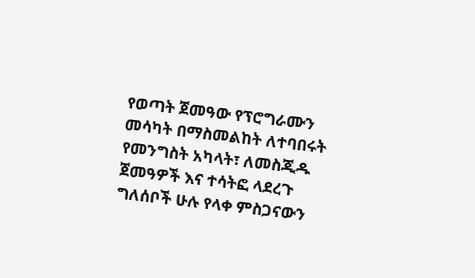የወጣት ጀመዓው የፕሮግራሙን መሳካት በማስመልከት ለተባበሩት የመንግስት አካላት፣ ለመስጂዱ ጀመዓዎች እና ተሳትፎ ላደረጉ ግለሰቦች ሁሉ የላቀ ምስጋናውን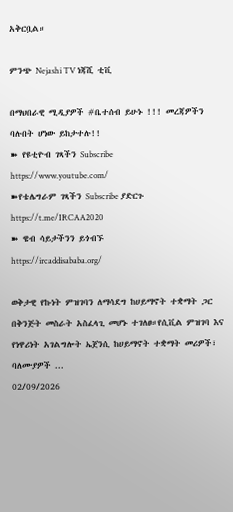አቅርቧል።

ምንጭ Nejashi TV ነጃሺ ቲቪ

በማህበራዊ ሚዲያዎች #ቤተሰብ ይሁኑ !!! መረጃዎችን ባሉበት ሆነው ይከታተሉ!!
➽ የዩቲዮብ ገጻችን Subscribe
https://www.youtube.com/
➽የቴሌግራም ገጻችን Subscribe ያድርጉ
https://t.me/IRCAA2020
➽ ዌብ ሳይታችንን ይጎብኙ
https://ircaddisababa.org/

ወቅታዊ የኩነት ምዝገባን ለማሳደግ ከሀይማኖት ተቋማት ጋር በቅንጅት መስራት አስፈላጊ መሆኑ ተገለፀ።የሲቪል ምዝገባ እና የነዋሪነት አገልግሎት ኤጀንሲ ከሀይማኖት ተቋማት መሪዎች፣ ባለሙያዎች ...
02/09/2026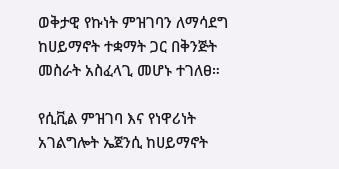ወቅታዊ የኩነት ምዝገባን ለማሳደግ ከሀይማኖት ተቋማት ጋር በቅንጅት መስራት አስፈላጊ መሆኑ ተገለፀ።

የሲቪል ምዝገባ እና የነዋሪነት አገልግሎት ኤጀንሲ ከሀይማኖት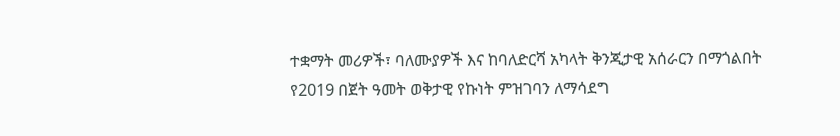ተቋማት መሪዎች፣ ባለሙያዎች እና ከባለድርሻ አካላት ቅንጂታዊ አሰራርን በማጎልበት የ2019 በጀት ዓመት ወቅታዊ የኩነት ምዝገባን ለማሳደግ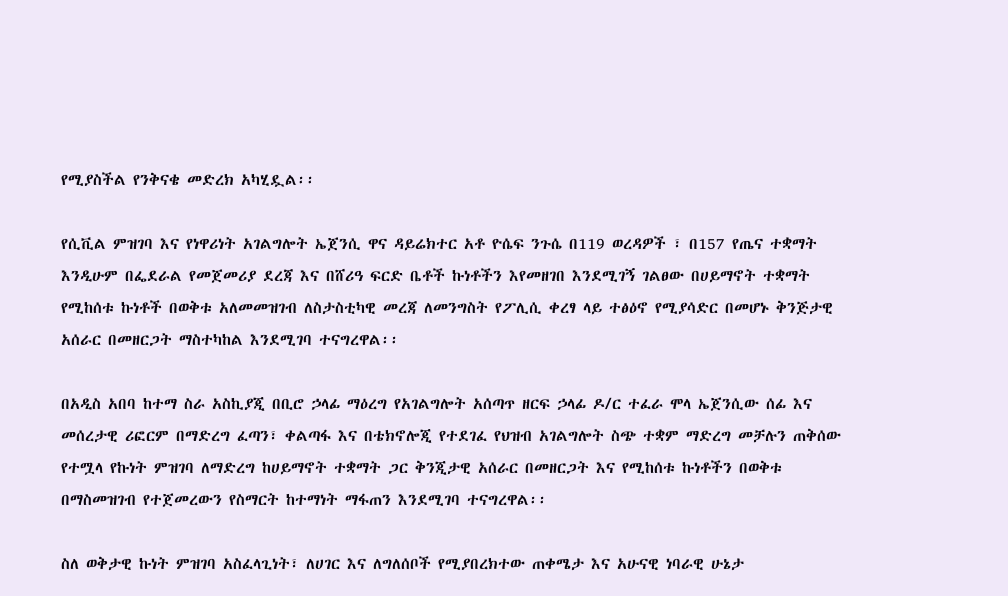የሚያስችል የንቅናቄ መድረክ አካሂዷል፡፡

የሲቪል ምዝገባ እና የነዋሪነት አገልግሎት ኤጀንሲ ዋና ዳይሬክተር አቶ ዮሴፍ ንጉሴ በ119 ወረዳዎች ፣ በ157 የጤና ተቋማት እንዲሁም በፌደራል የመጀመሪያ ደረጃ እና በሸሪዓ ፍርድ ቤቶች ኩነቶችን እየመዘገበ እንደሚገኝ ገልፀው በሀይማኖት ተቋማት የሚከሰቱ ኩነቶች በወቅቱ አለመመዝገብ ለስታስቲካዊ መረጃ ለመንግስት የፖሊሲ ቀረፃ ላይ ተፅዕኖ የሚያሳድር በመሆኑ ቅንጅታዊ አሰራር በመዘርጋት ማስተካከል እንደሚገባ ተናግረዋል፡፡

በአዲስ አበባ ከተማ ስራ አስኪያጂ በቢሮ ኃላፊ ማዕረግ የአገልግሎት አሰጣጥ ዘርፍ ኃላፊ ዶ/ር ተፈራ ሞላ ኤጀንሲው ሰፊ እና መሰረታዊ ሪፎርም በማድረግ ፈጣን፣ ቀልጣፋ እና በቴክኖሎጂ የተደገፈ የህዝብ አገልግሎት ስጭ ተቋም ማድረግ መቻሉን ጠቅሰው የተሟላ የኩነት ምዝገባ ለማድረግ ከሀይማኖት ተቋማት ጋር ቅንጂታዊ አሰራር በመዘርጋት እና የሚከሰቱ ኩነቶችን በወቅቱ በማስመዝገብ የተጀመረውን የስማርት ከተማነት ማፋጠን እንደሚገባ ተናግረዋል፡፡

ስለ ወቅታዊ ኩነት ምዝገባ አስፈላጊነት፣ ለሀገር እና ለግለሰቦች የሚያበረክተው ጠቀሜታ እና አሁናዊ ነባራዊ ሁኔታ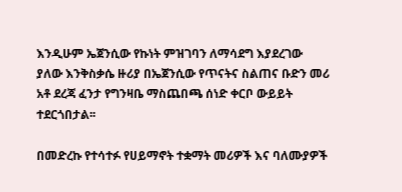እንዲሁም ኤጀንሲው የኩነት ምዝገባን ለማሳደግ እያደረገው ያለው እንቅስቃሴ ዙሪያ በኤጀንሲው የጥናትና ስልጠና ቡድን መሪ አቶ ደረጃ ፈንታ የግንዛቤ ማስጨበጫ ሰነድ ቀርቦ ውይይት ተደርጎበታል፡፡

በመድረኩ የተሳተፉ የሀይማኖት ተቋማት መሪዎች እና ባለሙያዎች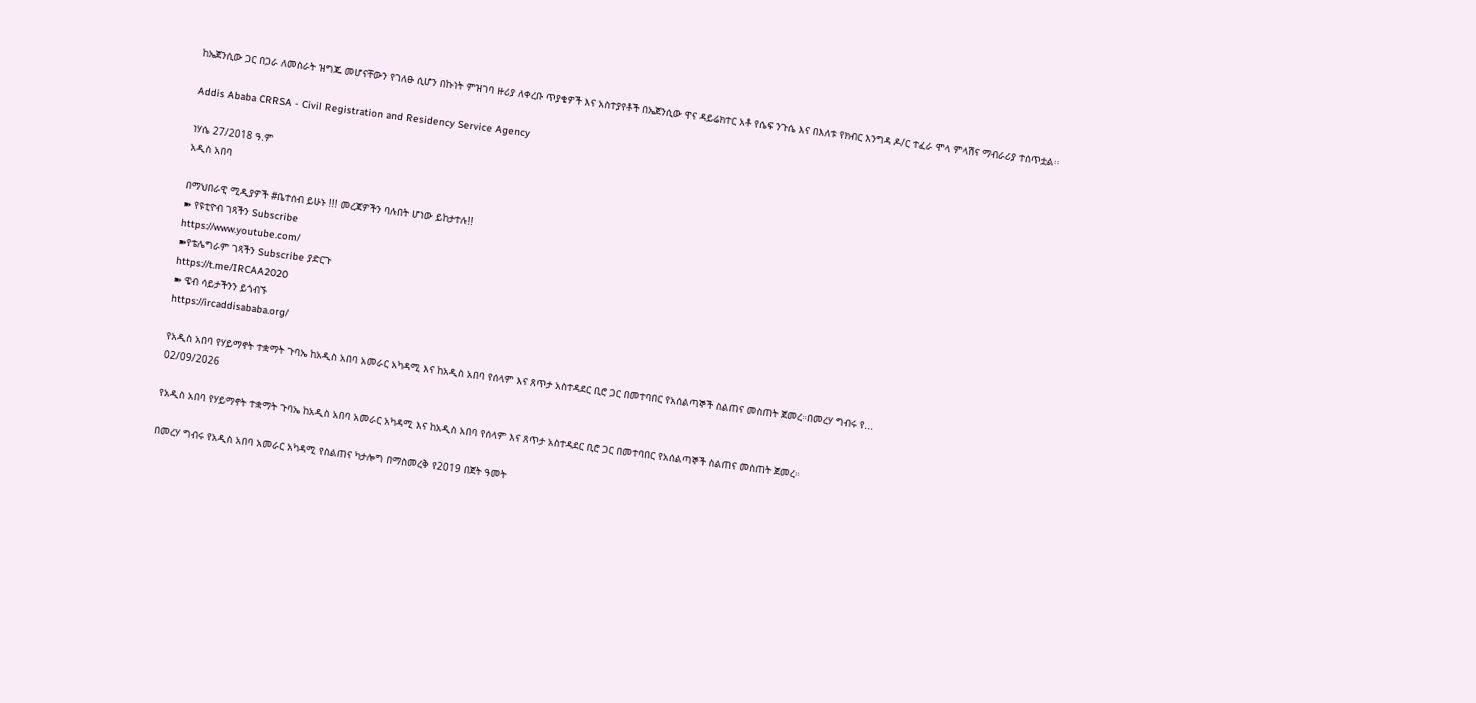ከኤጀንሲው ጋር በጋራ ለመስራት ዝግጁ መሆናቸውን የገለፁ ሲሆን በኩነት ምዝገባ ዙሪያ ለቀረቡ ጥያቄዎች እና አስተያየቶች በኤጀንሲው ዋና ዳይሬክተር አቶ የሴፍ ንጉሴ እና በእለቱ የክብር እንግዳ ዶ/ር ተፈራ ሞላ ምላሽና ማብራሪያ ተሰጥቷል፡፡

Addis Ababa CRRSA - Civil Registration and Residency Service Agency

ነሃሴ 27/2018 ዓ.ም
አዲስ አበባ

በማህበራዊ ሚዲያዎች #ቤተሰብ ይሁኑ !!! መረጃዎችን ባሉበት ሆነው ይከታተሉ!!
➽ የዩቲዮብ ገጻችን Subscribe
https://www.youtube.com/
➽የቴሌግራም ገጻችን Subscribe ያድርጉ
https://t.me/IRCAA2020
➽ ዌብ ሳይታችንን ይጎብኙ
https://ircaddisababa.org/

የአዲስ አበባ የሃይማኖት ተቋማት ጉባኤ ከአዲስ አበባ አመራር አካዳሚ እና ከአዲስ አበባ የሰላም እና ጸጥታ አስተዳደር ቢሮ ጋር በመተባበር የአሰልጣኞች ስልጠና መስጠት ጀመረ።በመረሃ ግብሩ የ...
02/09/2026

የአዲስ አበባ የሃይማኖት ተቋማት ጉባኤ ከአዲስ አበባ አመራር አካዳሚ እና ከአዲስ አበባ የሰላም እና ጸጥታ አስተዳደር ቢሮ ጋር በመተባበር የአሰልጣኞች ስልጠና መስጠት ጀመረ።

በመረሃ ግብሩ የአዲስ አበባ አመራር አካዳሚ የስልጠና ካታሎግ በማስመረቅ የ2019 በጀት ዓመት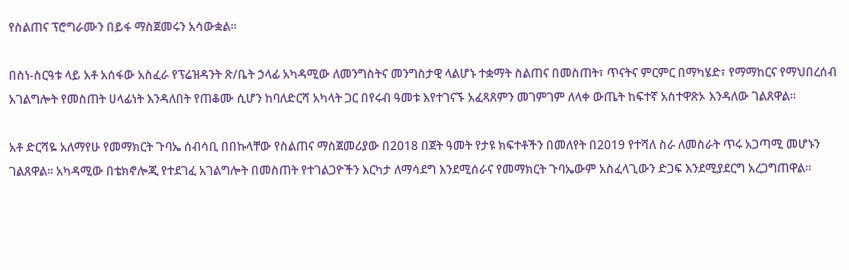የስልጠና ፕሮግራሙን በይፋ ማስጀመሩን አሳውቋል።

በስነ-ስርዓቱ ላይ አቶ አሰፋው አስፈራ የፕሬዝዳንት ጽ/ቤት ኃላፊ አካዳሚው ለመንግስትና መንግስታዊ ላልሆኑ ተቋማት ስልጠና በመስጠት፣ ጥናትና ምርምር በማካሄድ፣ የማማከርና የማህበረሰብ አገልግሎት የመስጠት ሀላፊነት እንዳለበት የጠቆሙ ሲሆን ከባለድርሻ አካላት ጋር በየሩብ ዓመቱ እየተገናኙ አፈጻጸምን መገምገም ለላቀ ውጤት ከፍተኛ አስተዋጽኦ እንዳለው ገልጸዋል።

አቶ ድርሻዬ አለማየሁ የመማክርት ጉባኤ ሰብሳቢ በበኩላቸው የስልጠና ማስጀመሪያው በ2018 በጀት ዓመት የታዩ ክፍተቶችን በመለየት በ2019 የተሻለ ስራ ለመስራት ጥሩ አጋጣሚ መሆኑን ገልጸዋል። አካዳሚው በቴክኖሎጂ የተደገፈ አገልግሎት በመስጠት የተገልጋዮችን እርካታ ለማሳደግ እንደሚሰራና የመማክርት ጉባኤውም አስፈላጊውን ድጋፍ እንደሚያደርግ አረጋግጠዋል።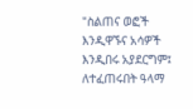"ስልጠና ወፎች እንዲዋኙና አሳዎች እንዲበሩ አያደርግም፤ ለተፈጠሩበት ዓላማ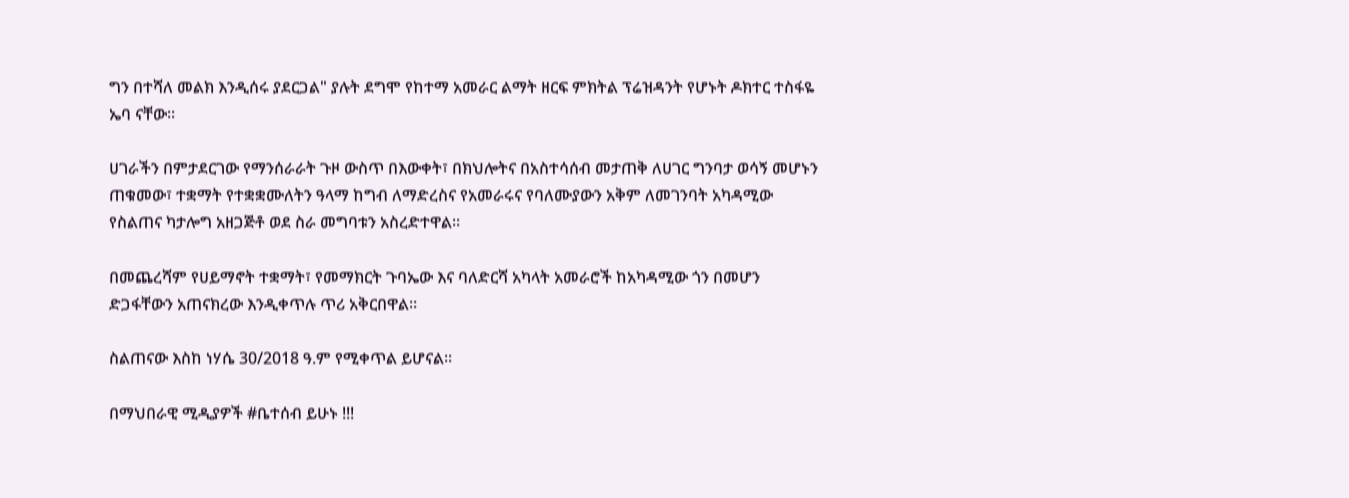ግን በተሻለ መልክ እንዲሰሩ ያደርጋል" ያሉት ደግሞ የከተማ አመራር ልማት ዘርፍ ምክትል ፕሬዝዳንት የሆኑት ዶክተር ተስፋዬ ኤባ ናቸው።

ሀገራችን በምታደርገው የማንሰራራት ጉዞ ውስጥ በእውቀት፣ በክህሎትና በአስተሳሰብ መታጠቅ ለሀገር ግንባታ ወሳኝ መሆኑን ጠቁመው፣ ተቋማት የተቋቋሙለትን ዓላማ ከግብ ለማድረስና የአመራሩና የባለሙያውን አቅም ለመገንባት አካዳሚው የስልጠና ካታሎግ አዘጋጅቶ ወደ ስራ መግባቱን አስረድተዋል።

በመጨረሻም የሀይማኖት ተቋማት፣ የመማክርት ጉባኤው እና ባለድርሻ አካላት አመራሮች ከአካዳሚው ጎን በመሆን ድጋፋቸውን አጠናክረው እንዲቀጥሉ ጥሪ አቅርበዋል።

ስልጠናው እስከ ነሃሴ 30/2018 ዓ.ም የሚቀጥል ይሆናል።

በማህበራዊ ሚዲያዎች #ቤተሰብ ይሁኑ !!!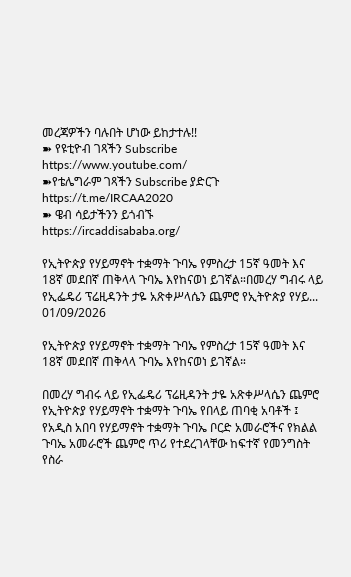መረጃዎችን ባሉበት ሆነው ይከታተሉ!!
➽ የዩቲዮብ ገጻችን Subscribe
https://www.youtube.com/
➽የቴሌግራም ገጻችን Subscribe ያድርጉ
https://t.me/IRCAA2020
➽ ዌብ ሳይታችንን ይጎብኙ
https://ircaddisababa.org/

የኢትዮጵያ የሃይማኖት ተቋማት ጉባኤ የምስረታ 15ኛ ዓመት እና 18ኛ መደበኛ ጠቅላላ ጉባኤ እየከናወነ ይገኛል።በመረሃ ግብሩ ላይ የኢፌዴሪ ፕሬዚዳንት ታዬ አጽቀሥላሴን ጨምሮ የኢትዮጵያ የሃይ...
01/09/2026

የኢትዮጵያ የሃይማኖት ተቋማት ጉባኤ የምስረታ 15ኛ ዓመት እና 18ኛ መደበኛ ጠቅላላ ጉባኤ እየከናወነ ይገኛል።

በመረሃ ግብሩ ላይ የኢፌዴሪ ፕሬዚዳንት ታዬ አጽቀሥላሴን ጨምሮ የኢትዮጵያ የሃይማኖት ተቋማት ጉባኤ የበላይ ጠባቂ አባቶች ፤ የአዲስ አበባ የሃይማኖት ተቋማት ጉባኤ ቦርድ አመራሮችና የክልል ጉባኤ አመራሮች ጨምሮ ጥሪ የተደረገላቸው ከፍተኛ የመንግስት የስራ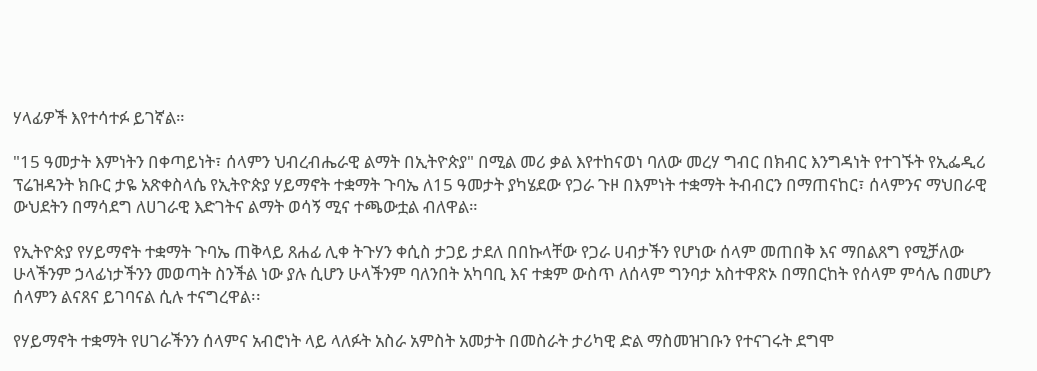ሃላፊዎች እየተሳተፉ ይገኛል።

"15 ዓመታት እምነትን በቀጣይነት፣ ሰላምን ህብረብሔራዊ ልማት በኢትዮጵያ" በሚል መሪ ቃል እየተከናወነ ባለው መረሃ ግብር በክብር እንግዳነት የተገኙት የኢፌዲሪ ፕሬዝዳንት ክቡር ታዬ አጽቀስላሴ የኢትዮጵያ ሃይማኖት ተቋማት ጉባኤ ለ15 ዓመታት ያካሄደው የጋራ ጉዞ በእምነት ተቋማት ትብብርን በማጠናከር፣ ሰላምንና ማህበራዊ ውህደትን በማሳደግ ለሀገራዊ እድገትና ልማት ወሳኝ ሚና ተጫውቷል ብለዋል።

የኢትዮጵያ የሃይማኖት ተቋማት ጉባኤ ጠቅላይ ጸሐፊ ሊቀ ትጉሃን ቀሲስ ታጋይ ታደለ በበኩላቸው የጋራ ሀብታችን የሆነው ሰላም መጠበቅ እና ማበልጸግ የሚቻለው ሁላችንም ኃላፊነታችንን መወጣት ስንችል ነው ያሉ ሲሆን ሁላችንም ባለንበት አካባቢ እና ተቋም ውስጥ ለሰላም ግንባታ አስተዋጽኦ በማበርከት የሰላም ምሳሌ በመሆን ሰላምን ልናጸና ይገባናል ሲሉ ተናግረዋል፡፡

የሃይማኖት ተቋማት የሀገራችንን ሰላምና አብሮነት ላይ ላለፉት አስራ አምስት አመታት በመስራት ታሪካዊ ድል ማስመዝገቡን የተናገሩት ደግሞ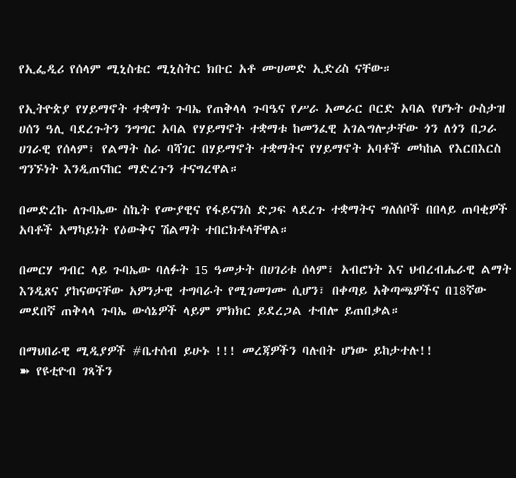የኢፌዲሪ የሰላም ሚኒስቴር ሚኒስትር ክቡር አቶ ሙሀመድ ኢድሪስ ናቸው።

የኢትዮጵያ የሃይማኖት ተቋማት ጉባኤ የጠቅላላ ጉባዔና የሥራ አመራር ቦርድ አባል የሆኑት ዑስታዝ ሀሰን ዓሊ ባደረጉትን ንግግር አባል የሃይማኖት ተቋማቱ ከመንፈዊ አገልግሎታቸው ጎን ለጎን በጋራ ሀገራዊ የሰላም፣ የልማት ስራ ባሻገር በሃይማኖት ተቋማትና የሃይማኖት አባቶች መካከል የእርበእርስ ግንኙነት እንዲጠናከር ማድረጉን ተናግረዋል።

በመድረኩ ለጉባኤው ስኬት የሙያዊና የፋይናንስ ድጋፍ ላደረጉ ተቋማትና ግለሰቦች በበላይ ጠባቂዎች አባቶች አማካይነት የዕውቅና ሽልማት ተበርክቶላቸዋል።

በመርሃ ግብር ላይ ጉባኤው ባለፉት 15 ዓመታት በሀገሪቱ ሰላም፣ አብሮነት እና ህብረብሔራዊ ልማት እንዲጸና ያከናወናቸው አዎንታዊ ተግባራት የሚገመገሙ ሲሆን፣ በቀጣይ አቅጣጫዎችና በ18ኛው መደበኛ ጠቅላላ ጉባኤ ውሳኔዎች ላይም ምክክር ይደረጋል ተብሎ ይጠበቃል።

በማህበራዊ ሚዲያዎች #ቤተሰብ ይሁኑ !!! መረጃዎችን ባሉበት ሆነው ይከታተሉ!!
➽ የዩቲዮብ ገጻችን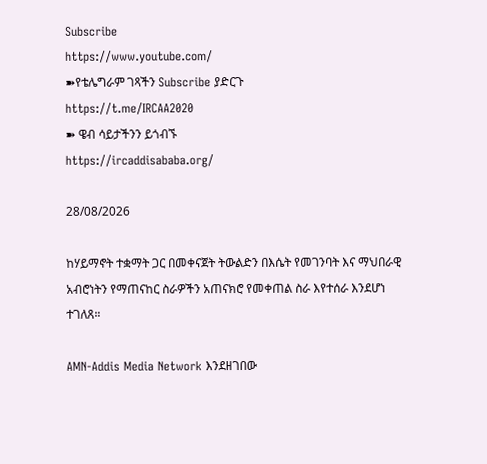Subscribe
https://www.youtube.com/
➽የቴሌግራም ገጻችን Subscribe ያድርጉ
https://t.me/IRCAA2020
➽ ዌብ ሳይታችንን ይጎብኙ
https://ircaddisababa.org/

28/08/2026

ከሃይማኖት ተቋማት ጋር በመቀናጀት ትውልድን በእሴት የመገንባት እና ማህበራዊ አብሮነትን የማጠናከር ስራዎችን አጠናክሮ የመቀጠል ስራ እየተሰራ እንደሆነ ተገለጸ።

AMN-Addis Media Network እንደዘገበው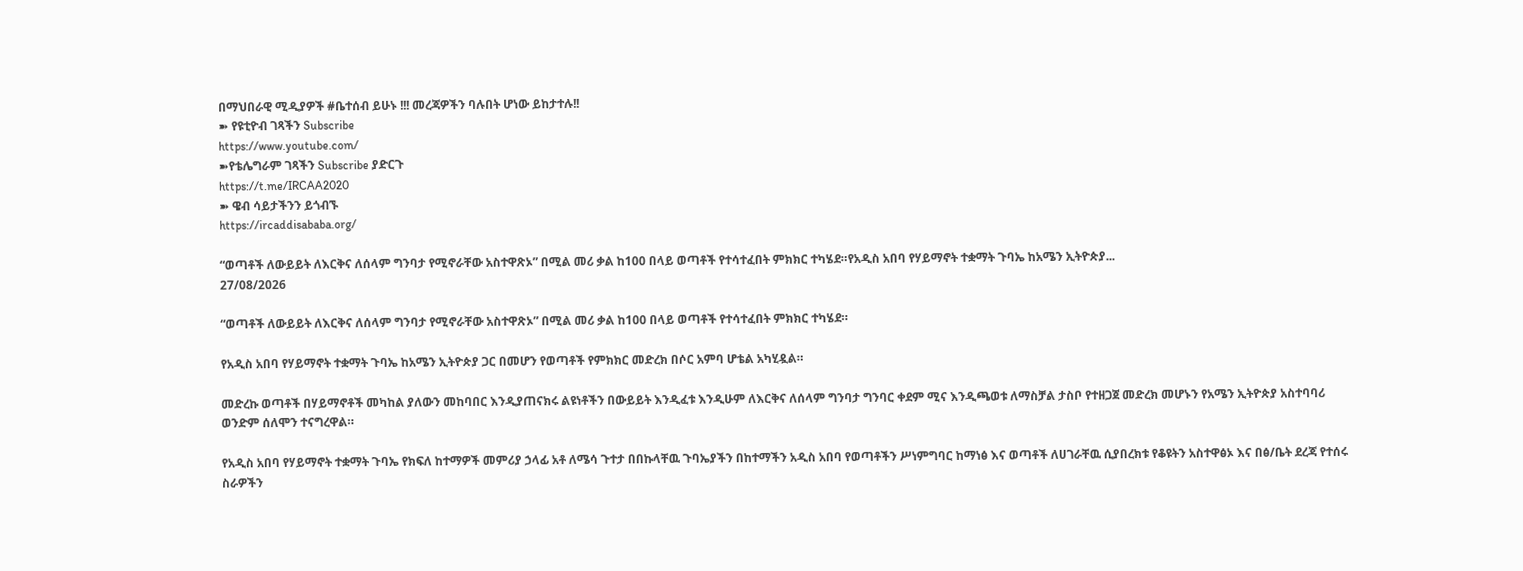በማህበራዊ ሚዲያዎች #ቤተሰብ ይሁኑ !!! መረጃዎችን ባሉበት ሆነው ይከታተሉ!!
➽ የዩቲዮብ ገጻችን Subscribe
https://www.youtube.com/
➽የቴሌግራም ገጻችን Subscribe ያድርጉ
https://t.me/IRCAA2020
➽ ዌብ ሳይታችንን ይጎብኙ
https://ircaddisababa.org/

“ወጣቶች ለውይይት ለእርቅና ለሰላም ግንባታ የሚኖራቸው አስተዋጽኦ” በሚል መሪ ቃል ከ100 በላይ ወጣቶች የተሳተፈበት ምክክር ተካሄደ።የአዲስ አበባ የሃይማኖት ተቋማት ጉባኤ ከአሜን ኢትዮጵያ...
27/08/2026

“ወጣቶች ለውይይት ለእርቅና ለሰላም ግንባታ የሚኖራቸው አስተዋጽኦ” በሚል መሪ ቃል ከ100 በላይ ወጣቶች የተሳተፈበት ምክክር ተካሄደ።

የአዲስ አበባ የሃይማኖት ተቋማት ጉባኤ ከአሜን ኢትዮጵያ ጋር በመሆን የወጣቶች የምክክር መድረክ በሶር አምባ ሆቴል አካሂዷል።

መድረኩ ወጣቶች በሃይማኖቶች መካከል ያለውን መከባበር እንዲያጠናክሩ ልዩነቶችን በውይይት እንዲፈቱ እንዲሁም ለእርቅና ለሰላም ግንባታ ግንባር ቀደም ሚና እንዲጫወቱ ለማስቻል ታስቦ የተዘጋጀ መድረክ መሆኑን የአሜን ኢትዮጵያ አስተባባሪ ወንድም ሰለሞን ተናግረዋል።

የአዲስ አበባ የሃይማኖት ተቋማት ጉባኤ የክፍለ ከተማዎች መምሪያ ኃላፊ አቶ ለሜሳ ጉተታ በበኩላቸዉ ጉባኤያችን በከተማችን አዲስ አበባ የወጣቶችን ሥነምግባር ከማነፅ እና ወጣቶች ለሀገራቸዉ ሲያበረክቱ የቆዩትን አስተዋፅኦ እና በፅ/ቤት ደረጃ የተሰሩ ስራዎችን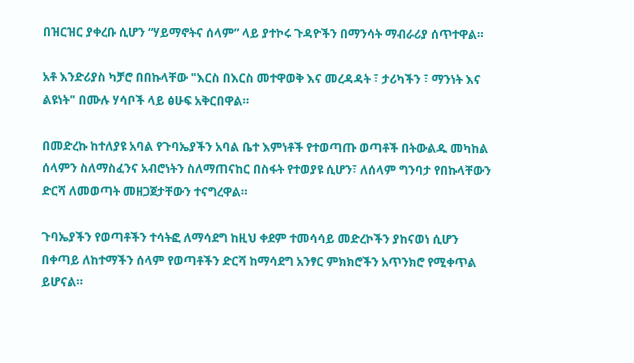በዝርዝር ያቀረቡ ሲሆን “ሃይማኖትና ሰላም” ላይ ያተኮሩ ጉዳዮችን በማንሳት ማብራሪያ ሰጥተዋል።

አቶ እንድሪያስ ካቻሮ በበኩላቸው "እርስ በእርስ መተዋወቅ እና መረዳዳት ፣ ታሪካችን ፣ ማንነት እና ልዩነት" በሙሉ ሃሳቦች ላይ ፅሁፍ አቅርበዋል።

በመድረኩ ከተለያዩ አባል የጉባኤያችን አባል ቤተ እምነቶች የተወጣጡ ወጣቶች በትውልዱ መካከል ሰላምን ስለማስፈንና አብሮነትን ስለማጠናከር በስፋት የተወያዩ ሲሆን፣ ለሰላም ግንባታ የበኩላቸውን ድርሻ ለመወጣት መዘጋጀታቸውን ተናግረዋል።

ጉባኤያችን የወጣቶችን ተሳትፎ ለማሳደግ ከዚህ ቀደም ተመሳሳይ መድረኮችን ያከናወነ ሲሆን በቀጣይ ለከተማችን ሰላም የወጣቶችን ድርሻ ከማሳደግ አንፃር ምክክሮችን አጥንክሮ የሚቀጥል ይሆናል።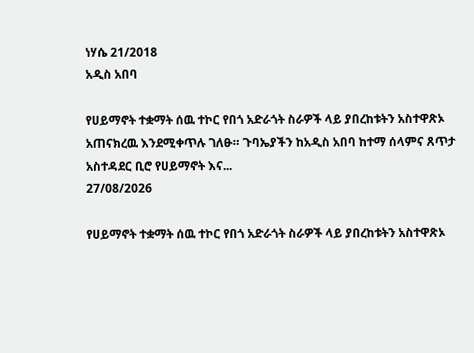ነሃሴ 21/2018
አዲስ አበባ

የሀይማኖት ተቋማት ሰዉ ተኮር የበጎ አድራጎት ስራዎች ላይ ያበረከቱትን አስተዋጽኦ አጠናክረዉ እንደሚቀጥሉ ገለፁ። ጉባኤያችን ከአዲስ አበባ ከተማ ሰላምና ጸጥታ አስተዳደር ቢሮ የሀይማኖት እና...
27/08/2026

የሀይማኖት ተቋማት ሰዉ ተኮር የበጎ አድራጎት ስራዎች ላይ ያበረከቱትን አስተዋጽኦ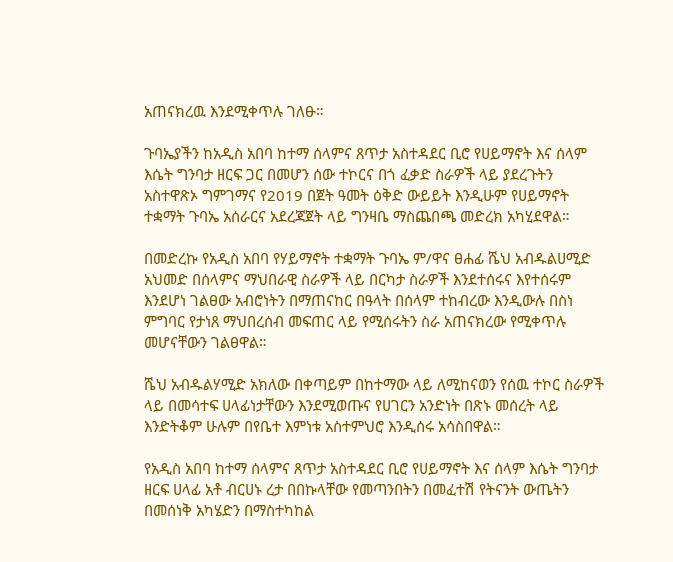አጠናክረዉ እንደሚቀጥሉ ገለፁ።

ጉባኤያችን ከአዲስ አበባ ከተማ ሰላምና ጸጥታ አስተዳደር ቢሮ የሀይማኖት እና ሰላም እሴት ግንባታ ዘርፍ ጋር በመሆን ሰው ተኮርና በጎ ፈቃድ ስራዎች ላይ ያደረጉትን አስተዋጽኦ ግምገማና የ2019 በጀት ዓመት ዕቅድ ውይይት እንዲሁም የሀይማኖት ተቋማት ጉባኤ አሰራርና አደረጃጀት ላይ ግንዛቤ ማስጨበጫ መድረክ አካሂደዋል።

በመድረኩ የአዲስ አበባ የሃይማኖት ተቋማት ጉባኤ ም/ዋና ፀሐፊ ሼህ አብዱልሀሚድ አህመድ በሰላምና ማህበራዊ ስራዎች ላይ በርካታ ስራዎች እንደተሰሩና እየተሰሩም እንደሆነ ገልፀው አብሮነትን በማጠናከር በዓላት በሰላም ተከብረው እንዲውሉ በስነ ምግባር የታነጸ ማህበረሰብ መፍጠር ላይ የሚሰሩትን ስራ አጠናክረው የሚቀጥሉ መሆናቸውን ገልፀዋል።

ሼህ አብዱልሃሚድ አክለው በቀጣይም በከተማው ላይ ለሚከናወን የሰዉ ተኮር ስራዎች ላይ በመሳተፍ ሀላፊነታቸውን እንደሚወጡና የሀገርን አንድነት በጽኑ መሰረት ላይ እንድትቆም ሁሉም በየቤተ እምነቱ አስተምህሮ እንዲሰሩ አሳስበዋል።

የአዲስ አበባ ከተማ ሰላምና ጸጥታ አስተዳደር ቢሮ የሀይማኖት እና ሰላም እሴት ግንባታ ዘርፍ ሀላፊ አቶ ብርሀኑ ረታ በበኩላቸው የመጣንበትን በመፈተሽ የትናንት ውጤትን በመሰነቅ አካሄድን በማስተካከል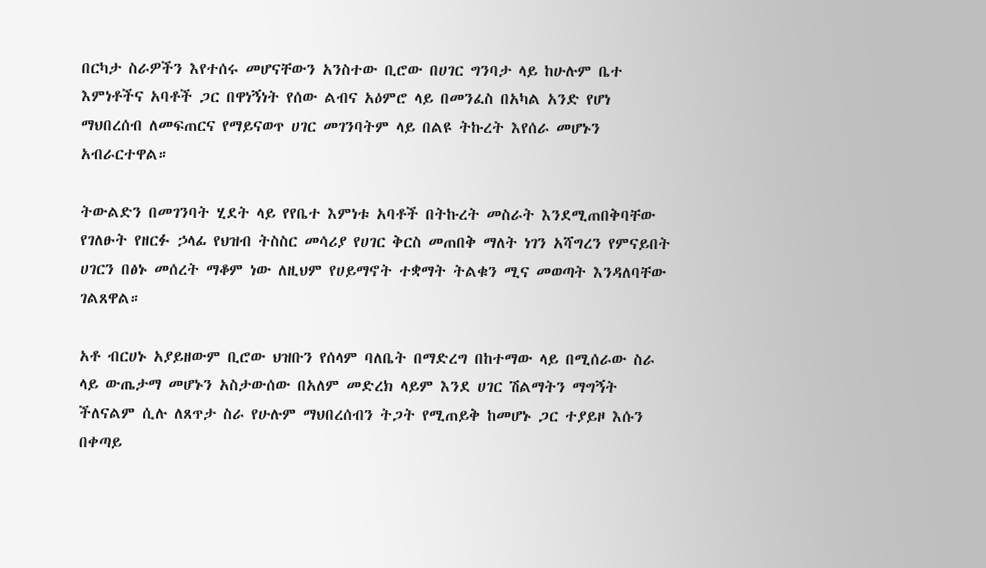በርካታ ስራዎችን እየተሰሩ መሆናቸውን አንስተው ቢሮው በሀገር ግንባታ ላይ ከሁሉም ቤተ እምነቶችና አባቶች ጋር በዋነኝነት የሰው ልብና አዕምሮ ላይ በመንፈስ በአካል አንድ የሆነ ማህበረሰብ ለመፍጠርና የማይናወጥ ሀገር መገንባትም ላይ በልዩ ትኩረት እየሰራ መሆኑን አብራርተዋል።

ትውልድን በመገንባት ሂደት ላይ የየቤተ እምነቱ አባቶች በትኩረት መስራት እንደሚጠበቅባቸው የገለፁት የዘርፉ ኃላፊ የህዝብ ትስስር መሳሪያ የሀገር ቅርስ መጠበቅ ማለት ነገን አሻግረን የምናይበት ሀገርን በፅኑ መሰረት ማቆም ነው ለዚህም የሀይማኖት ተቋማት ትልቁን ሚና መወጣት እንዳለባቸው ገልጸዋል።

አቶ ብርሀኑ አያይዘውም ቢሮው ህዝቡን የሰላም ባለቤት በማድረግ በከተማው ላይ በሚሰራው ስራ ላይ ውጤታማ መሆኑን አስታውሰው በአለም መድረክ ላይም እንደ ሀገር ሽልማትን ማግኝት ችለናልም ሲሉ ለጸጥታ ስራ የሁሉም ማህበረሰብን ትጋት የሚጠይቅ ከመሆኑ ጋር ተያይዞ እሱን በቀጣይ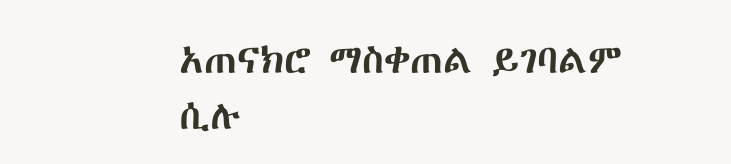አጠናክሮ ማስቀጠል ይገባልም ሲሉ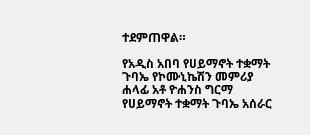ተደምጠዋል።

የአዲስ አበባ የሀይማኖት ተቋማት ጉባኤ የኮሙኒኬሽን መምሪያ ሐላፊ አቶ ዮሐንስ ግርማ የሀይማኖት ተቋማት ጉባኤ አሰራር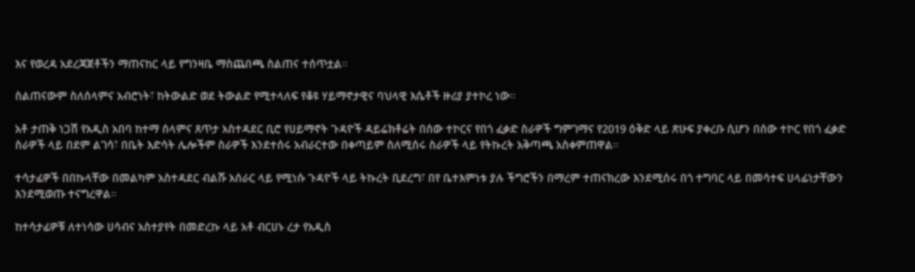እና የወረዳ አደረጃጀቶችን ማጠናከር ላይ የግንዛቤ ማስጨበጫ ስልጠና ተሰጥቷል።

ስልጠናውም ስለሰላምና አብሮነት፣ ከትውልድ ወደ ትውልድ የሚተላለፍ የቆዩ ሃይማኖታዊና ባህላዊ እሴቶች ዙሪያ ያተኮረ ነው።

አቶ ታጠቅ ነጋሽ የአዲስ አበባ ከተማ ሰላምና ጸጥታ አስተዳደር ቢሮ የሀይማኖት ጉዳዮች ዳይሬክቶሬት በሰው ተኮርና የበጎ ፈቃድ ስራዎች ግምገማና የ2019 ዕቅድ ላይ ጽሁፍ ያቀረቡ ሲሆን በሰው ተኮር የበጎ ፈቃድ ስራዎች ላይ በደም ልገሳ፣ በቤት እድሳት ሌሎችም ስራዎች እንደተሰሩ አብራርተው በቀጣይም ስለሚሰሩ ስራዎች ላይ የትኩረት አቅጣጫ አስቀምጠዋል።

ተሳታፊዎች በበኩላቸው በመልካም አስተዳደር ብልሹ አሰራር ላይ የሚነሱ ጉዳዮች ላይ ትኩረት ቢደረግ፣ በየ ቤተእምነቱ ያሉ ችግሮችን በማረም ተጠናክረው እንደሚሰሩ በጎ ተግባር ላይ በመሳተፍ ሀላፊነታቸውን እንደሚወጡ ተናግረዋል።

ከተሳታፊዎቹ ለተነሳው ሀሳብና አስተያየት በመድረኩ ላይ አቶ ብርሀኑ ረታ የአዲስ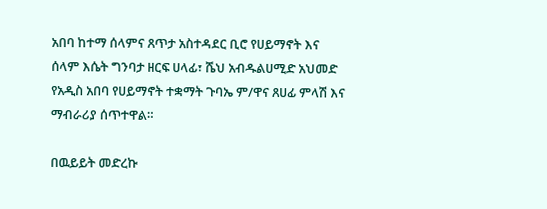አበባ ከተማ ሰላምና ጸጥታ አስተዳደር ቢሮ የሀይማኖት እና ሰላም እሴት ግንባታ ዘርፍ ሀላፊ፣ ሼህ አብዱልሀሚድ አህመድ የአዲስ አበባ የሀይማኖት ተቋማት ጉባኤ ም/ዋና ጸሀፊ ምላሽ እና ማብራሪያ ሰጥተዋል።

በዉይይት መድረኩ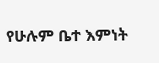የሁሉም ቤተ እምነት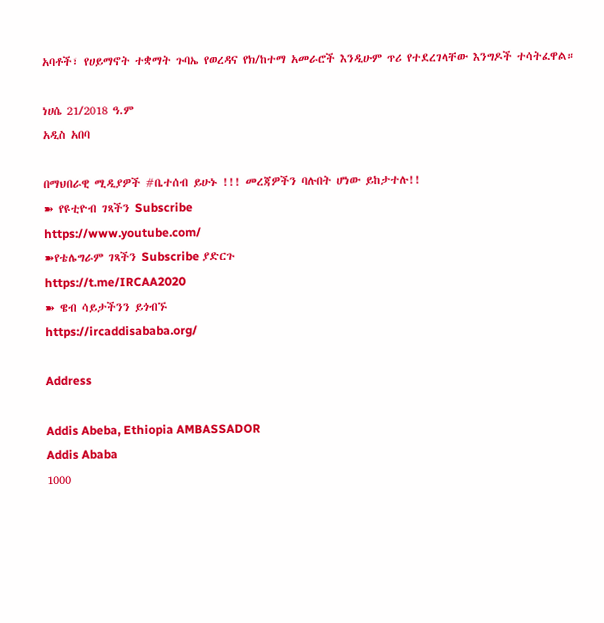አባቶች፣ የሀይማኖት ተቋማት ጉባኤ የወረዳና የክ/ከተማ አመራሮች እንዲሁም ጥሪ የተደረገላቸው እንግዶች ተሳትፈዋል።

ነሀሴ 21/2018 ዓ.ም
አዲስ አበባ

በማህበራዊ ሚዲያዎች #ቤተሰብ ይሁኑ !!! መረጃዎችን ባሉበት ሆነው ይከታተሉ!!
➽ የዩቲዮብ ገጻችን Subscribe
https://www.youtube.com/
➽የቴሌግራም ገጻችን Subscribe ያድርጉ
https://t.me/IRCAA2020
➽ ዌብ ሳይታችንን ይጎብኙ
https://ircaddisababa.org/

Address

Addis Abeba, Ethiopia AMBASSADOR
Addis Ababa
1000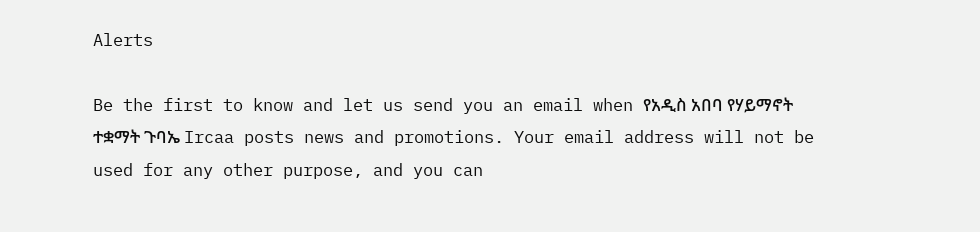Alerts

Be the first to know and let us send you an email when የአዲስ አበባ የሃይማኖት ተቋማት ጉባኤ Ircaa posts news and promotions. Your email address will not be used for any other purpose, and you can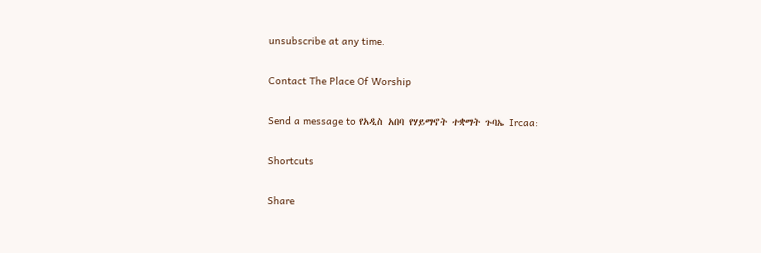unsubscribe at any time.

Contact The Place Of Worship

Send a message to የአዲስ አበባ የሃይማኖት ተቋማት ጉባኤ Ircaa:

Shortcuts

Share